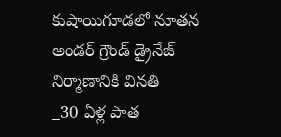కుషాయిగూడలో నూతన అండర్ గ్రౌండ్ డ్రైనేజ్ నిర్మాణానికి వినతి
_30 ఏళ్ల పాత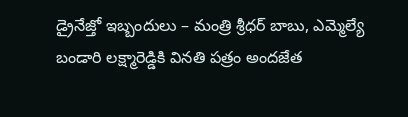డ్రైనేజ్తో ఇబ్బందులు – మంత్రి శ్రీధర్ బాబు, ఎమ్మెల్యే బండారి లక్ష్మారెడ్డికి వినతి పత్రం అందజేత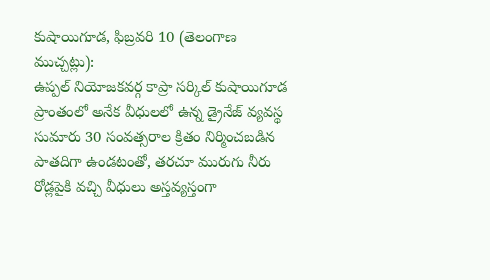కుషాయిగూడ, ఫిబ్రవరి 10 (తెలంగాణ ముచ్చట్లు):
ఉప్పల్ నియోజకవర్గ కాప్రా సర్కిల్ కుషాయిగూడ ప్రాంతంలో అనేక వీధులలో ఉన్న డ్రైనేజ్ వ్యవస్థ సుమారు 30 సంవత్సరాల క్రితం నిర్మించబడిన పాతదిగా ఉండటంతో, తరచూ మురుగు నీరు రోడ్లపైకి వచ్చి వీధులు అస్తవ్యస్తంగా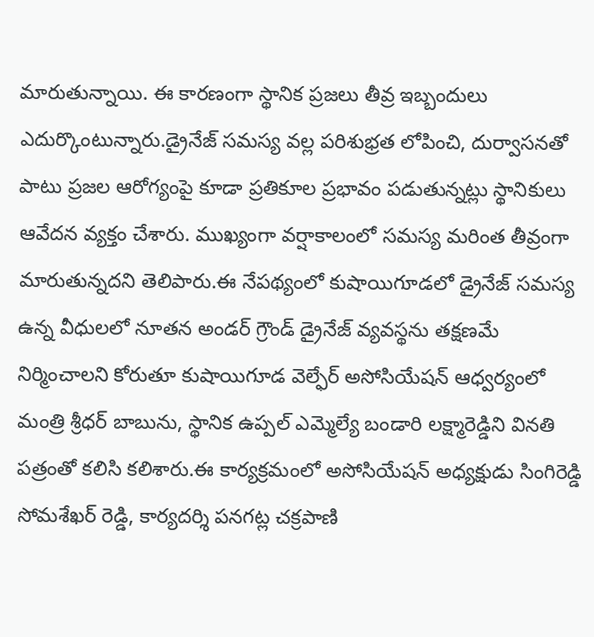మారుతున్నాయి. ఈ కారణంగా స్థానిక ప్రజలు తీవ్ర ఇబ్బందులు ఎదుర్కొంటున్నారు.డ్రైనేజ్ సమస్య వల్ల పరిశుభ్రత లోపించి, దుర్వాసనతో పాటు ప్రజల ఆరోగ్యంపై కూడా ప్రతికూల ప్రభావం పడుతున్నట్లు స్థానికులు ఆవేదన వ్యక్తం చేశారు. ముఖ్యంగా వర్షాకాలంలో సమస్య మరింత తీవ్రంగా మారుతున్నదని తెలిపారు.ఈ నేపథ్యంలో కుషాయిగూడలో డ్రైనేజ్ సమస్య ఉన్న వీధులలో నూతన అండర్ గ్రౌండ్ డ్రైనేజ్ వ్యవస్థను తక్షణమే నిర్మించాలని కోరుతూ కుషాయిగూడ వెల్ఫేర్ అసోసియేషన్ ఆధ్వర్యంలో మంత్రి శ్రీధర్ బాబును, స్థానిక ఉప్పల్ ఎమ్మెల్యే బండారి లక్ష్మారెడ్డిని వినతి పత్రంతో కలిసి కలిశారు.ఈ కార్యక్రమంలో అసోసియేషన్ అధ్యక్షుడు సింగిరెడ్డి సోమశేఖర్ రెడ్డి, కార్యదర్శి పనగట్ల చక్రపాణి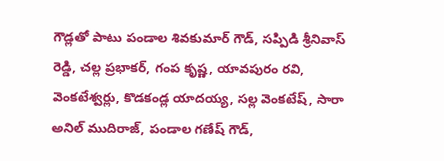గౌడ్లతో పాటు పండాల శివకుమార్ గౌడ్, సప్పిడి శ్రీనివాస్ రెడ్డి, చల్ల ప్రభాకర్, గంప కృష్ణ, యావపురం రవి, వెంకటేశ్వర్లు, కొడకండ్ల యాదయ్య, సల్ల వెంకటేష్, సారా అనిల్ ముదిరాజ్, పండాల గణేష్ గౌడ్,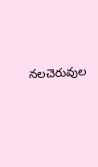నలచెరువుల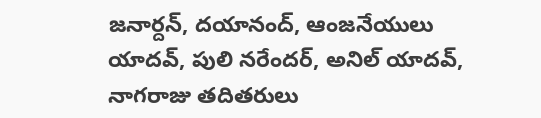జనార్దన్, దయానంద్, ఆంజనేయులు యాదవ్, పులి నరేందర్, అనిల్ యాదవ్, నాగరాజు తదితరులు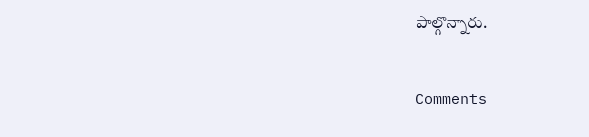పాల్గొన్నారు.


Comments